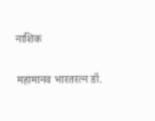नाशिक

महामानव भारतरत्न डॉ.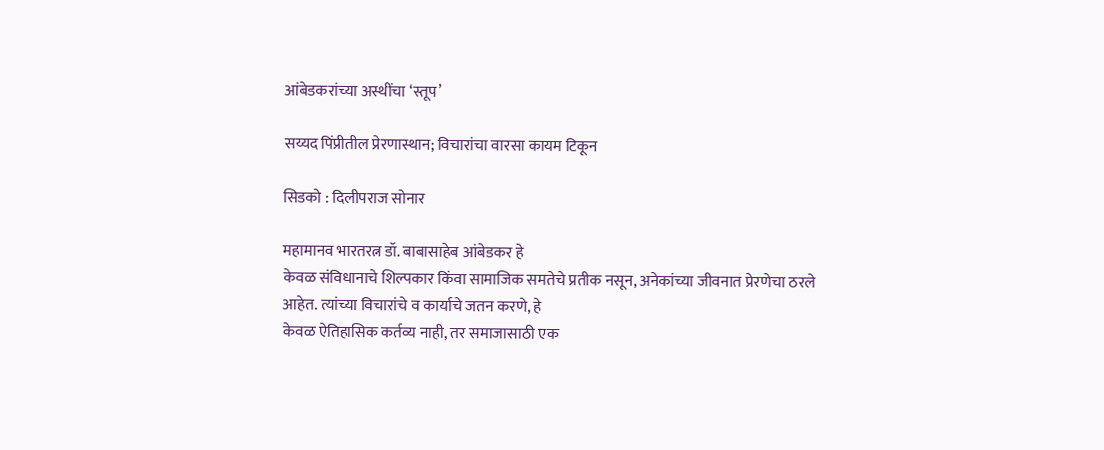आंबेडकरांच्या अस्थींचा ‘स्तूप’

सय्यद पिंप्रीतील प्रेरणास्थान; विचारांचा वारसा कायम टिकून

सिडको : दिलीपराज सोनार

महामानव भारतरत्न डॉ. बाबासाहेब आंबेडकर हे
केवळ संविधानाचे शिल्पकार किंवा सामाजिक समतेचे प्रतीक नसून, अनेकांच्या जीवनात प्रेरणेचा ठरले आहेत. त्यांच्या विचारांचे व कार्याचे जतन करणे, हे
केवळ ऐतिहासिक कर्तव्य नाही, तर समाजासाठी एक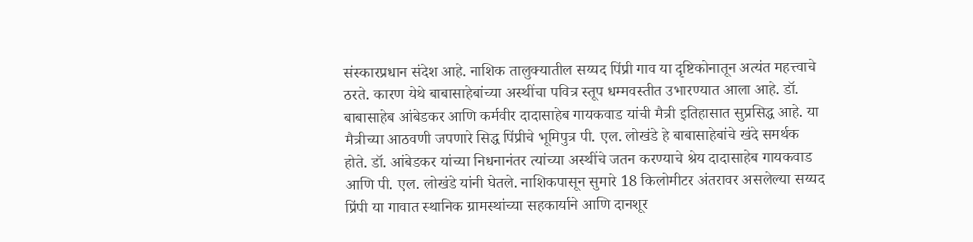संस्कारप्रधान संदेश आहे. नाशिक तालुक्यातील सय्यद पिंप्री गाव या दृष्टिकोनातून अत्यंत महत्त्वाचे ठरते. कारण येथे बाबासाहेबांच्या अस्थींचा पवित्र स्तूप धम्मवस्तीत उभारण्यात आला आहे. डॉ. बाबासाहेब आंबेडकर आणि कर्मवीर दादासाहेब गायकवाड यांची मैत्री इतिहासात सुप्रसिद्ध आहे. या मैत्रीच्या आठवणी जपणारे सिद्ध पिंप्रीचे भूमिपुत्र पी. एल. लोखंडे हे बाबासाहेबांचे खंदे समर्थक होते. डॉ. आंबेडकर यांच्या निधनानंतर त्यांच्या अस्थींचे जतन करण्याचे श्रेय दादासाहेब गायकवाड आणि पी. एल. लोखंडे यांनी घेतले. नाशिकपासून सुमारे 18 किलोमीटर अंतरावर असलेल्या सय्यद प्रिंपी या गावात स्थानिक ग्रामस्थांच्या सहकार्याने आणि दानशूर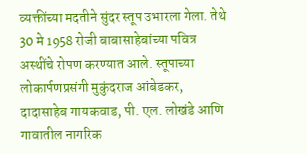व्यक्तींच्या मदतीने सुंदर स्तूप उभारला गेला. तेथे 30 मे 1958 रोजी बाबासाहेबांच्या पवित्र अस्थींचे रोपण करण्यात आले. स्तूपाच्या लोकार्पणप्रसंगी मुकुंदराज आंबेडकर, दादासाहेब गायकवाड, पी. एल. लोखंडे आणि गावातील नागरिक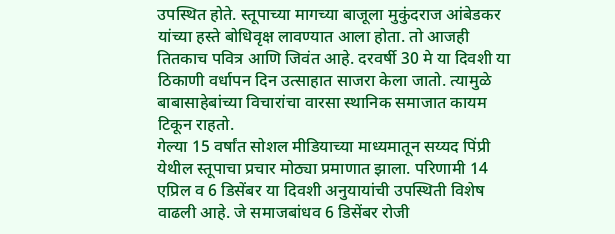उपस्थित होते. स्तूपाच्या मागच्या बाजूला मुकुंदराज आंबेडकर यांच्या हस्ते बोधिवृक्ष लावण्यात आला होता. तो आजही तितकाच पवित्र आणि जिवंत आहे. दरवर्षी 30 मे या दिवशी या ठिकाणी वर्धापन दिन उत्साहात साजरा केला जातो. त्यामुळे बाबासाहेबांच्या विचारांचा वारसा स्थानिक समाजात कायम टिकून राहतो.
गेल्या 15 वर्षांत सोशल मीडियाच्या माध्यमातून सय्यद पिंप्री येथील स्तूपाचा प्रचार मोठ्या प्रमाणात झाला. परिणामी 14 एप्रिल व 6 डिसेंबर या दिवशी अनुयायांची उपस्थिती विशेष वाढली आहे. जे समाजबांधव 6 डिसेंबर रोजी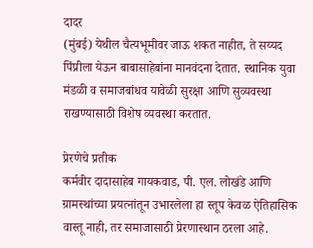दादर
(मुंबई) येथील चैत्यभूमीवर जाऊ शकत नाहीत, ते सय्यद पिंप्रीला येऊन बाबासाहेबांना मानवंदना देतात. स्थानिक युवा मंडळी व समाजबांधव यावेळी सुरक्षा आणि सुव्यवस्था राखण्यासाठी विशेष व्यवस्था करतात.

प्रेरणेचे प्रतीक
कर्मवीर दादासाहेब गायकवाड, पी. एल. लोखंडे आणि ग्रामस्थांच्या प्रयत्नांतून उभारलेला हा स्तूप केवळ ऐतिहासिक वास्तू नाही, तर समाजासाठी प्रेरणास्थान ठरला आहे.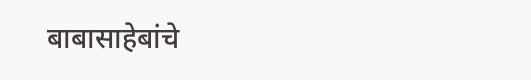बाबासाहेबांचे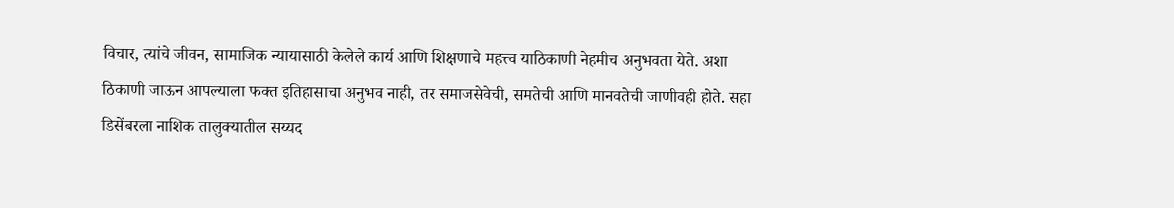विचार, त्यांचे जीवन, सामाजिक न्यायासाठी केलेले कार्य आणि शिक्षणाचे महत्त्व याठिकाणी नेहमीच अनुभवता येते. अशा ठिकाणी जाऊन आपल्याला फक्त इतिहासाचा अनुभव नाही, तर समाजसेवेची, समतेची आणि मानवतेची जाणीवही होते. सहा डिसेंबरला नाशिक तालुक्यातील सय्यद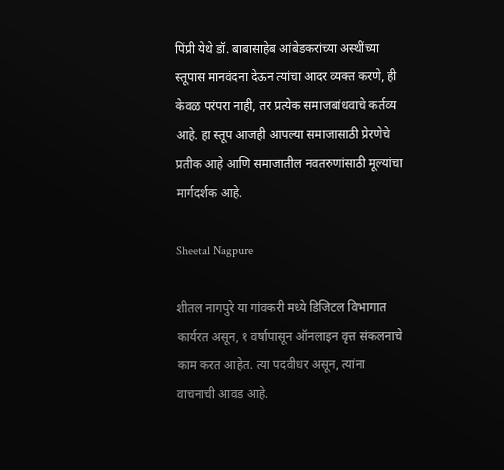पिंप्री येथे डॉ. बाबासाहेब आंबेडकरांच्या अस्थींच्या स्तूपास मानवंदना देऊन त्यांचा आदर व्यक्त करणे, ही केवळ परंपरा नाही, तर प्रत्येक समाजबांधवाचे कर्तव्य आहे. हा स्तूप आजही आपल्या समाजासाठी प्रेरणेचे प्रतीक आहे आणि समाजातील नवतरुणांसाठी मूल्यांचा मार्गदर्शक आहे.

Sheetal Nagpure

शीतल नागपुरे या गांवकरी मध्ये डिजिटल विभागात कार्यरत असून, १ वर्षापासून ऑनलाइन वृत्त संकलनाचे काम करत आहेत. त्या पदवीधर असून, त्यांना वाचनाची आवड आहे.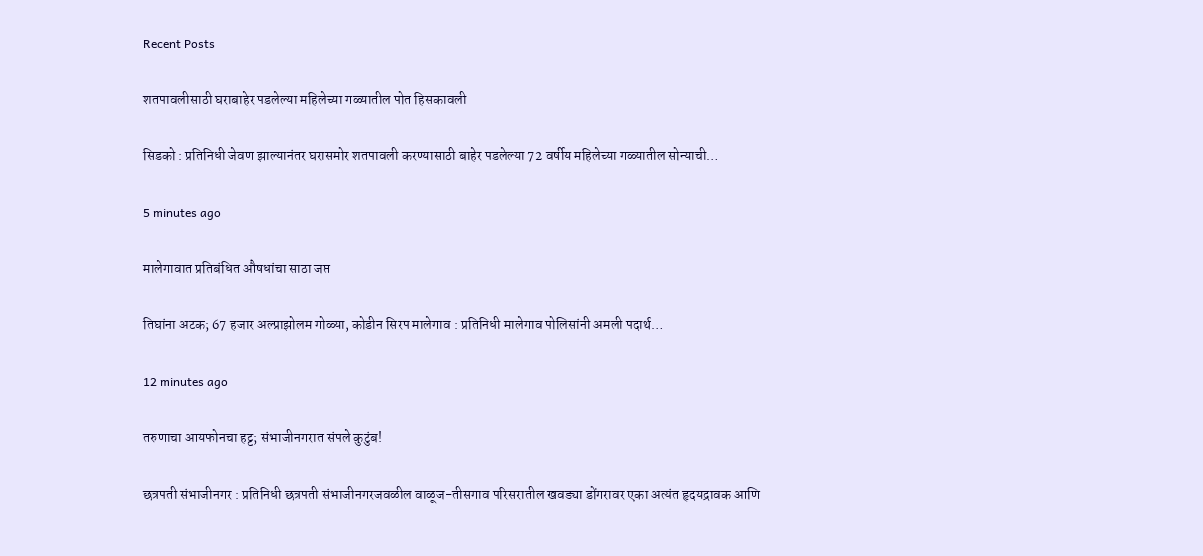Recent Posts

शतपावलीसाठी घराबाहेर पडलेल्या महिलेच्या गळ्यातील पोत हिसकावली

सिडको : प्रतिनिधी जेवण झाल्यानंतर घरासमोर शतपावली करण्यासाठी बाहेर पडलेल्या 72 वर्षीय महिलेच्या गळ्यातील सोन्याची…

5 minutes ago

मालेगावात प्रतिबंधित औषधांचा साठा जप्त

तिघांना अटक; 67 हजार अल्प्राझोलम गोळ्या, कोडीन सिरप मालेगाव : प्रतिनिधी मालेगाव पोलिसांनी अमली पदार्थ…

12 minutes ago

तरुणाचा आयफोनचा हट्ट; संभाजीनगरात संपले कुटुंब!

छत्रपती संभाजीनगर : प्रतिनिधी छत्रपती संभाजीनगरजवळील वाळूज-तीसगाव परिसरातील खवड्या डोंगरावर एका अत्यंत हृदयद्रावक आणि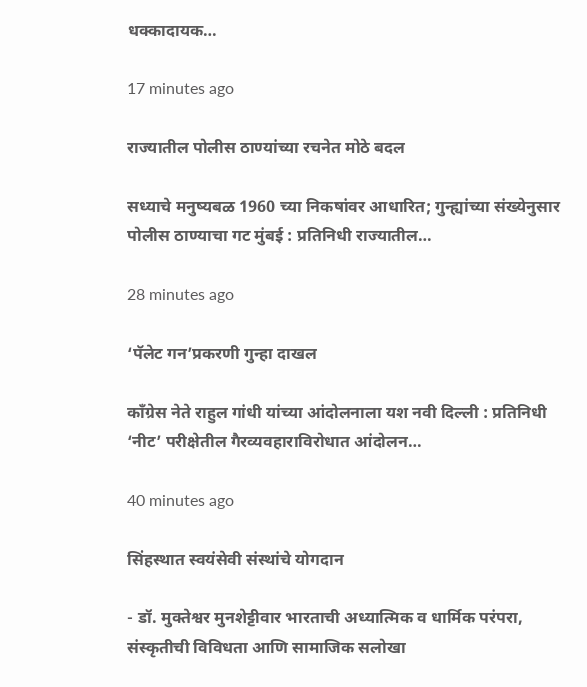धक्कादायक…

17 minutes ago

राज्यातील पोलीस ठाण्यांच्या रचनेत मोठे बदल

सध्याचे मनुष्यबळ 1960 च्या निकषांवर आधारित; गुन्ह्यांच्या संख्येनुसार पोलीस ठाण्याचा गट मुंबई : प्रतिनिधी राज्यातील…

28 minutes ago

‘पॅलेट गन’प्रकरणी गुन्हा दाखल

काँग्रेस नेते राहुल गांधी यांच्या आंदोलनाला यश नवी दिल्ली : प्रतिनिधी ‘नीट’ परीक्षेतील गैरव्यवहाराविरोधात आंदोलन…

40 minutes ago

सिंहस्थात स्वयंसेवी संस्थांचे योगदान

- डॉ. मुक्तेश्वर मुनशेट्टीवार भारताची अध्यात्मिक व धार्मिक परंपरा, संस्कृतीची विविधता आणि सामाजिक सलोखा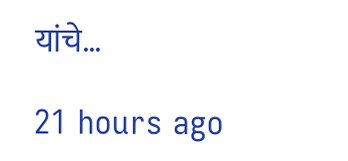यांचे…

21 hours ago